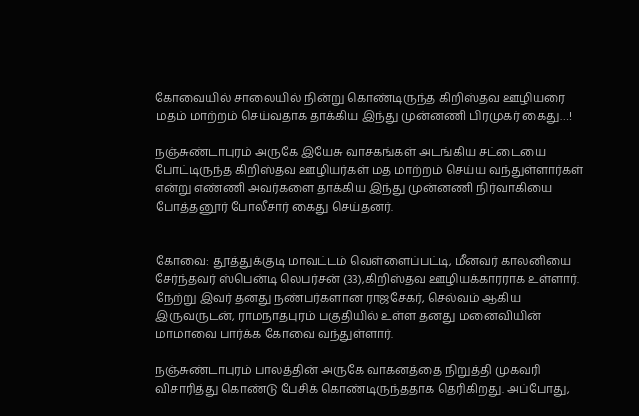கோவையில் சாலையில் நின்று கொண்டிருந்த கிறிஸ்தவ ஊழியரை மதம் மாற்றம் செய்வதாக தாக்கிய இந்து முன்னணி பிரமுகர் கைது…!

நஞ்சுண்டாபுரம் அருகே இயேசு வாசகங்கள் அடங்கிய சட்டையை போட்டிருந்த கிறிஸ்தவ ஊழியர்கள் மத மாற்றம் செய்ய வந்துள்ளார்கள் என்று எண்ணி அவர்களை தாக்கிய இந்து முன்னணி நிர்வாகியை போத்தனூர் போலீசார் கைது செய்தனர்.


கோவை: தூத்துக்குடி மாவட்டம் வெள்ளைப்பட்டி, மீனவர் காலனியை சேர்ந்தவர் ஸ்பென்டி லெபர்சன் (33),கிறிஸ்தவ ஊழியக்காரராக உள்ளார். நேற்று இவர் தனது நண்பர்களான ராஜசேகர், செல்வம் ஆகிய இருவருடன், ராமநாதபுரம் பகுதியில் உள்ள தனது மனைவியின் மாமாவை பார்க்க கோவை வந்துள்ளார்.

நஞ்சுண்டாபுரம் பாலத்தின் அருகே வாகனத்தை நிறுத்தி முகவரி விசாரித்து கொண்டு பேசிக் கொண்டிருந்ததாக தெரிகிறது. அப்போது,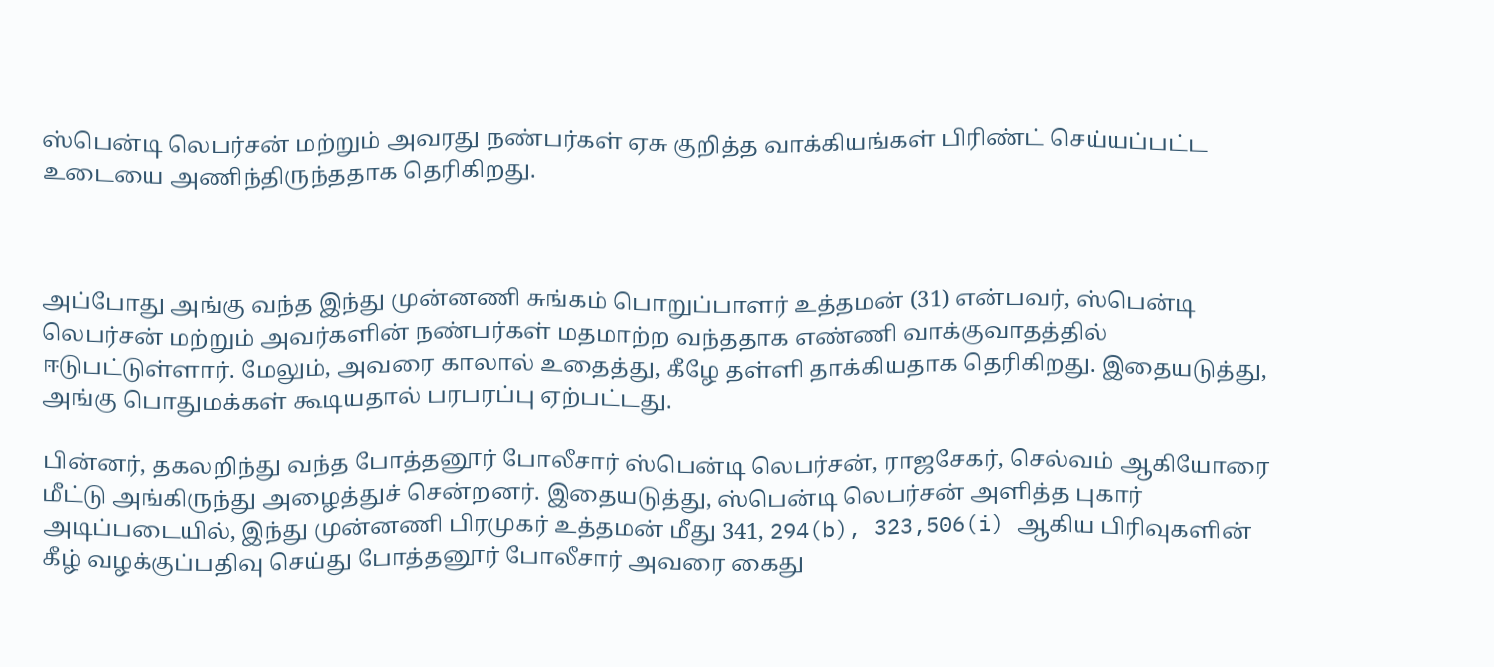ஸ்பென்டி லெபர்சன் மற்றும் அவரது நண்பர்கள் ஏசு குறித்த வாக்கியங்கள் பிரிண்ட் செய்யப்பட்ட உடையை அணிந்திருந்ததாக தெரிகிறது.



அப்போது அங்கு வந்த இந்து முன்னணி சுங்கம் பொறுப்பாளர் உத்தமன் (31) என்பவர், ஸ்பென்டி லெபர்சன் மற்றும் அவர்களின் நண்பர்கள் மதமாற்ற வந்ததாக எண்ணி வாக்குவாதத்தில் ஈடுபட்டுள்ளார். மேலும், அவரை காலால் உதைத்து, கீழே தள்ளி தாக்கியதாக தெரிகிறது. இதையடுத்து, அங்கு பொதுமக்கள் கூடியதால் பரபரப்பு ஏற்பட்டது.

பின்னர், தகலறிந்து வந்த போத்தனூர் போலீசார் ஸ்பென்டி லெபர்சன், ராஜசேகர், செல்வம் ஆகியோரை மீட்டு அங்கிருந்து அழைத்துச் சென்றனர். இதையடுத்து, ஸ்பென்டி லெபர்சன் அளித்த புகார் அடிப்படையில், இந்து முன்னணி பிரமுகர் உத்தமன் மீது 341, 294(b), 323,506(i) ஆகிய பிரிவுகளின் கீழ் வழக்குப்பதிவு செய்து போத்தனூர் போலீசார் அவரை கைது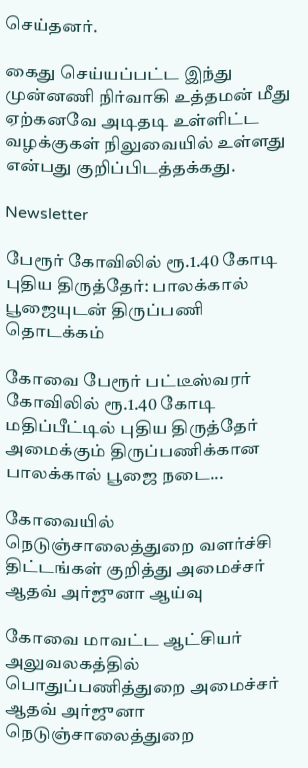செய்தனர்.

கைது செய்யப்பட்ட இந்து முன்னணி நிர்வாகி உத்தமன் மீது ஏற்கனவே அடிதடி உள்ளிட்ட வழக்குகள் நிலுவையில் உள்ளது என்பது குறிப்பிடத்தக்கது.

Newsletter

பேரூர் கோவிலில் ரூ.1.40 கோடி புதிய திருத்தேர்: பாலக்கால் பூஜையுடன் திருப்பணி தொடக்கம்

கோவை பேரூர் பட்டீஸ்வரர் கோவிலில் ரூ.1.40 கோடி மதிப்பீட்டில் புதிய திருத்தேர் அமைக்கும் திருப்பணிக்கான பாலக்கால் பூஜை நடை...

கோவையில் நெடுஞ்சாலைத்துறை வளர்ச்சி திட்டங்கள் குறித்து அமைச்சர் ஆதவ் அர்ஜுனா ஆய்வு

கோவை மாவட்ட ஆட்சியர் அலுவலகத்தில் பொதுப்பணித்துறை அமைச்சர் ஆதவ் அர்ஜுனா நெடுஞ்சாலைத்துறை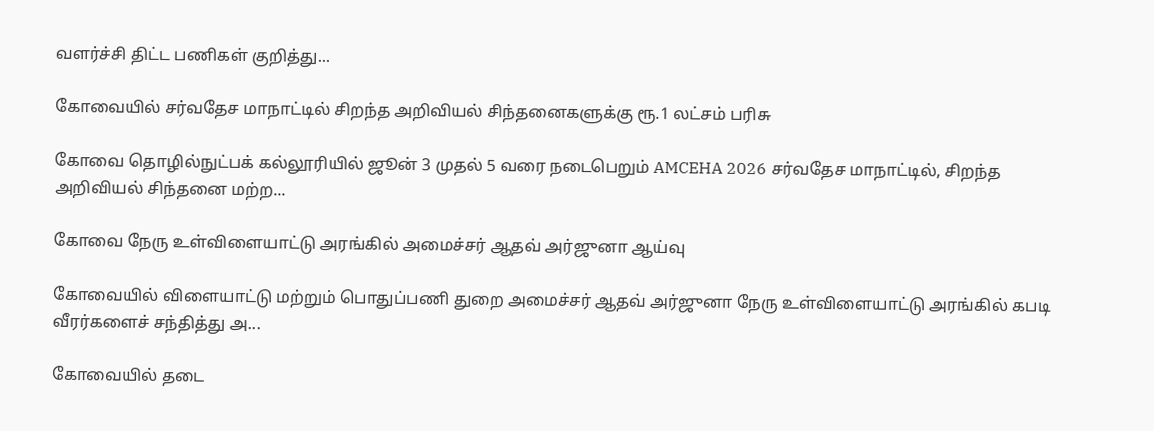வளர்ச்சி திட்ட பணிகள் குறித்து...

கோவையில் சர்வதேச மாநாட்டில் சிறந்த அறிவியல் சிந்தனைகளுக்கு ரூ.1 லட்சம் பரிசு

கோவை தொழில்நுட்பக் கல்லூரியில் ஜூன் 3 முதல் 5 வரை நடைபெறும் AMCEHA 2026 சர்வதேச மாநாட்டில், சிறந்த அறிவியல் சிந்தனை மற்ற...

கோவை நேரு உள்விளையாட்டு அரங்கில் அமைச்சர் ஆதவ் அர்ஜுனா ஆய்வு

கோவையில் விளையாட்டு மற்றும் பொதுப்பணி துறை அமைச்சர் ஆதவ் அர்ஜுனா நேரு உள்விளையாட்டு அரங்கில் கபடி வீரர்களைச் சந்தித்து அ...

கோவையில் தடை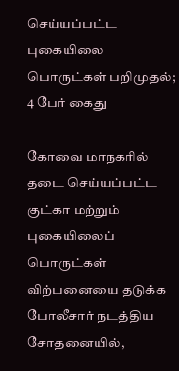செய்யப்பட்ட புகையிலை பொருட்கள் பறிமுதல்; 4 பேர் கைது

கோவை மாநகரில் தடை செய்யப்பட்ட குட்கா மற்றும் புகையிலைப் பொருட்கள் விற்பனையை தடுக்க போலீசார் நடத்திய சோதனையில்,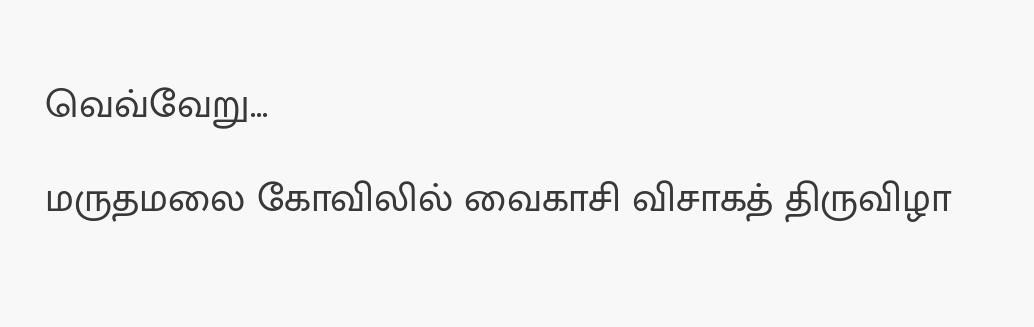வெவ்வேறு...

மருதமலை கோவிலில் வைகாசி விசாகத் திருவிழா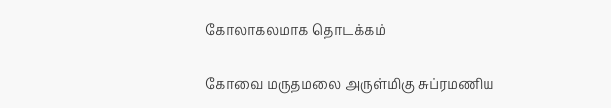கோலாகலமாக தொடக்கம்

கோவை மருதமலை அருள்மிகு சுப்ரமணிய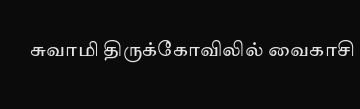சுவாமி திருக்கோவிலில் வைகாசி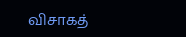விசாகத்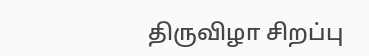திருவிழா சிறப்பு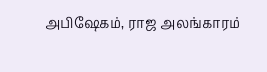அபிஷேகம், ராஜ அலங்காரம்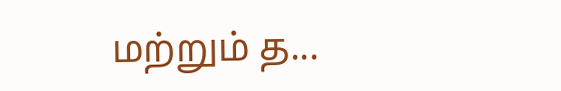மற்றும் த...